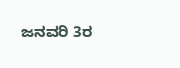ಜನವರಿ 3ರ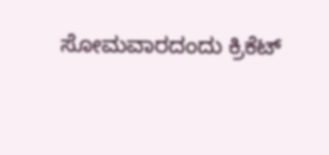ಸೋಮವಾರದಂದು ಕ್ರಿಕೆಟ್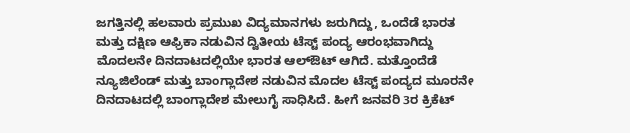ಜಗತ್ತಿನಲ್ಲಿ ಹಲವಾರು ಪ್ರಮುಖ ವಿದ್ಯಮಾನಗಳು ಜರುಗಿದ್ದು, ಒಂದೆಡೆ ಭಾರತ ಮತ್ತು ದಕ್ಷಿಣ ಆಫ್ರಿಕಾ ನಡುವಿನ ದ್ವಿತೀಯ ಟೆಸ್ಟ್ ಪಂದ್ಯ ಆರಂಭವಾಗಿದ್ದು ಮೊದಲನೇ ದಿನದಾಟದಲ್ಲಿಯೇ ಭಾರತ ಆಲ್ಔಟ್ ಆಗಿದೆ. ಮತ್ತೊಂದೆಡೆ ನ್ಯೂಜಿಲೆಂಡ್ ಮತ್ತು ಬಾಂಗ್ಲಾದೇಶ ನಡುವಿನ ಮೊದಲ ಟೆಸ್ಟ್ ಪಂದ್ಯದ ಮೂರನೇ ದಿನದಾಟದಲ್ಲಿ ಬಾಂಗ್ಲಾದೇಶ ಮೇಲುಗೈ ಸಾಧಿಸಿದೆ. ಹೀಗೆ ಜನವರಿ 3ರ ಕ್ರಿಕೆಟ್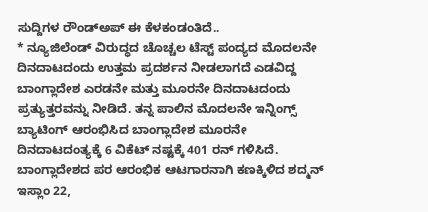ಸುದ್ದಿಗಳ ರೌಂಡ್ಅಪ್ ಈ ಕೆಳಕಂಡಂತಿದೆ..
* ನ್ಯೂಜಿಲೆಂಡ್ ವಿರುದ್ಧದ ಚೊಚ್ಚಲ ಟೆಸ್ಟ್ ಪಂದ್ಯದ ಮೊದಲನೇ ದಿನದಾಟದಂದು ಉತ್ತಮ ಪ್ರದರ್ಶನ ನೀಡಲಾಗದೆ ಎಡವಿದ್ದ ಬಾಂಗ್ಲಾದೇಶ ಎರಡನೇ ಮತ್ತು ಮೂರನೇ ದಿನದಾಟದಂದು ಪ್ರತ್ಯುತ್ತರವನ್ನು ನೀಡಿದೆ. ತನ್ನ ಪಾಲಿನ ಮೊದಲನೇ ಇನ್ನಿಂಗ್ಸ್ ಬ್ಯಾಟಿಂಗ್ ಆರಂಭಿಸಿದ ಬಾಂಗ್ಲಾದೇಶ ಮೂರನೇ ದಿನದಾಟದಂತ್ಯಕ್ಕೆ 6 ವಿಕೆಟ್ ನಷ್ಟಕ್ಕೆ 401 ರನ್ ಗಳಿಸಿದೆ. ಬಾಂಗ್ಲಾದೇಶದ ಪರ ಆರಂಭಿಕ ಆಟಗಾರನಾಗಿ ಕಣಕ್ಕಿಳಿದ ಶದ್ಮನ್ ಇಸ್ಲಾಂ 22,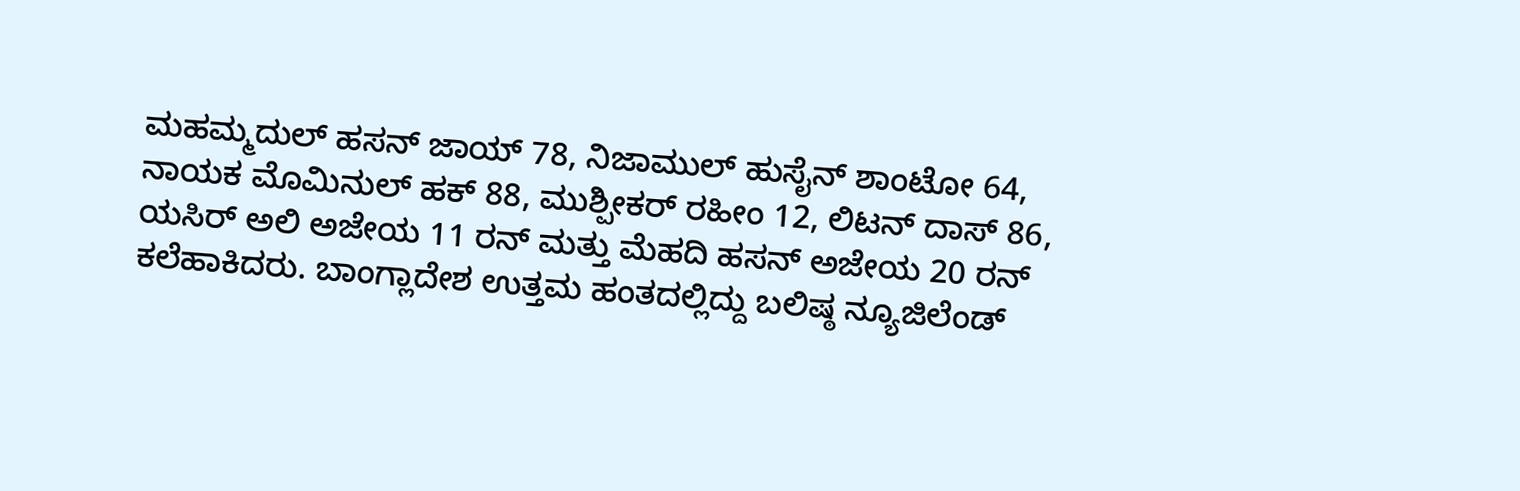ಮಹಮ್ಮದುಲ್ ಹಸನ್ ಜಾಯ್ 78, ನಿಜಾಮುಲ್ ಹುಸೈನ್ ಶಾಂಟೋ 64, ನಾಯಕ ಮೊಮಿನುಲ್ ಹಕ್ 88, ಮುಶ್ಪೀಕರ್ ರಹೀಂ 12, ಲಿಟನ್ ದಾಸ್ 86, ಯಸಿರ್ ಅಲಿ ಅಜೇಯ 11 ರನ್ ಮತ್ತು ಮೆಹದಿ ಹಸನ್ ಅಜೇಯ 20 ರನ್ ಕಲೆಹಾಕಿದರು. ಬಾಂಗ್ಲಾದೇಶ ಉತ್ತಮ ಹಂತದಲ್ಲಿದ್ದು ಬಲಿಷ್ಠ ನ್ಯೂಜಿಲೆಂಡ್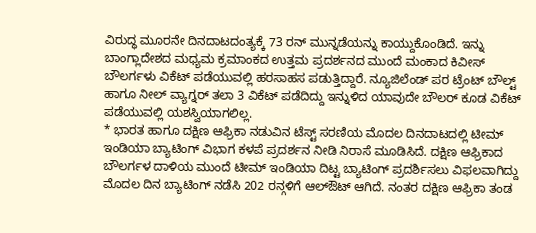ವಿರುದ್ಧ ಮೂರನೇ ದಿನದಾಟದಂತ್ಯಕ್ಕೆ 73 ರನ್ ಮುನ್ನಡೆಯನ್ನು ಕಾಯ್ದುಕೊಂಡಿದೆ. ಇನ್ನು ಬಾಂಗ್ಲಾದೇಶದ ಮಧ್ಯಮ ಕ್ರಮಾಂಕದ ಉತ್ತಮ ಪ್ರದರ್ಶನದ ಮುಂದೆ ಮಂಕಾದ ಕಿವೀಸ್ ಬೌಲರ್ಗಳು ವಿಕೆಟ್ ಪಡೆಯುವಲ್ಲಿ ಹರಸಾಹಸ ಪಡುತ್ತಿದ್ದಾರೆ. ನ್ಯೂಜಿಲೆಂಡ್ ಪರ ಟ್ರೆಂಟ್ ಬೌಲ್ಟ್ ಹಾಗೂ ನೀಲ್ ವ್ಯಾಗ್ನರ್ ತಲಾ 3 ವಿಕೆಟ್ ಪಡೆದಿದ್ದು ಇನ್ನುಳಿದ ಯಾವುದೇ ಬೌಲರ್ ಕೂಡ ವಿಕೆಟ್ ಪಡೆಯುವಲ್ಲಿ ಯಶಸ್ವಿಯಾಗಲಿಲ್ಲ.
* ಭಾರತ ಹಾಗೂ ದಕ್ಷಿಣ ಆಫ್ರಿಕಾ ನಡುವಿನ ಟೆಸ್ಟ್ ಸರಣಿಯ ಮೊದಲ ದಿನದಾಟದಲ್ಲಿ ಟೀಮ್ ಇಂಡಿಯಾ ಬ್ಯಾಟಿಂಗ್ ವಿಭಾಗ ಕಳಪೆ ಪ್ರದರ್ಶನ ನೀಡಿ ನಿರಾಸೆ ಮೂಡಿಸಿದೆ. ದಕ್ಷಿಣ ಆಫ್ರಿಕಾದ ಬೌಲರ್ಗಳ ದಾಳಿಯ ಮುಂದೆ ಟೀಮ್ ಇಂಡಿಯಾ ದಿಟ್ಟ ಬ್ಯಾಟಿಂಗ್ ಪ್ರದರ್ಶಿಸಲು ವಿಫಲವಾಗಿದ್ದು ಮೊದಲ ದಿನ ಬ್ಯಾಟಿಂಗ್ ನಡೆಸಿ 202 ರನ್ಗಳಿಗೆ ಆಲ್ಔಟ್ ಆಗಿದೆ. ನಂತರ ದಕ್ಷಿಣ ಆಫ್ರಿಕಾ ತಂಡ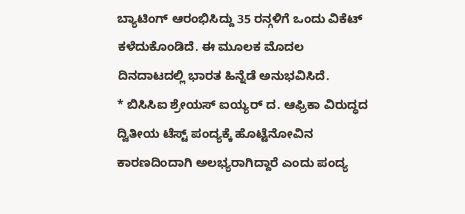ಬ್ಯಾಟಿಂಗ್ ಆರಂಭಿಸಿದ್ದು 35 ರನ್ಗಳಿಗೆ ಒಂದು ವಿಕೆಟ್ ಕಳೆದುಕೊಂಡಿದೆ. ಈ ಮೂಲಕ ಮೊದಲ ದಿನದಾಟದಲ್ಲಿ ಭಾರತ ಹಿನ್ನೆಡೆ ಅನುಭವಿಸಿದೆ.
* ಬಿಸಿಸಿಐ ಶ್ರೇಯಸ್ ಐಯ್ಯರ್ ದ. ಆಫ್ರಿಕಾ ವಿರುದ್ಧದ ದ್ವಿತೀಯ ಟೆಸ್ಟ್ ಪಂದ್ಯಕ್ಕೆ ಹೊಟ್ಟೆನೋವಿನ ಕಾರಣದಿಂದಾಗಿ ಅಲಭ್ಯರಾಗಿದ್ದಾರೆ ಎಂದು ಪಂದ್ಯ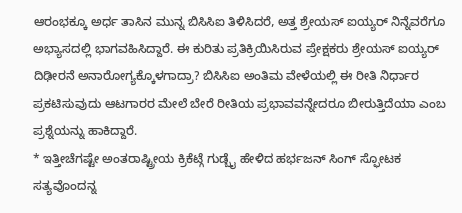ಆರಂಭಕ್ಕೂ ಅರ್ಧ ತಾಸಿನ ಮುನ್ನ ಬಿಸಿಸಿಐ ತಿಳಿಸಿದರೆ, ಅತ್ತ ಶ್ರೇಯಸ್ ಐಯ್ಯರ್ ನಿನ್ನೆವರೆಗೂ ಅಭ್ಯಾಸದಲ್ಲಿ ಭಾಗವಹಿಸಿದ್ದಾರೆ. ಈ ಕುರಿತು ಪ್ರತಿಕ್ರಿಯಿಸಿರುವ ಪ್ರೇಕ್ಷಕರು ಶ್ರೇಯಸ್ ಐಯ್ಯರ್ ದಿಢೀರನೆ ಅನಾರೋಗ್ಯಕ್ಕೊಳಗಾದ್ರಾ? ಬಿಸಿಸಿಐ ಅಂತಿಮ ವೇಳೆಯಲ್ಲಿ ಈ ರೀತಿ ನಿರ್ಧಾರ ಪ್ರಕಟಿಸುವುದು ಆಟಗಾರರ ಮೇಲೆ ಬೇರೆ ರೀತಿಯ ಪ್ರಭಾವವನ್ನೇದರೂ ಬೀರುತ್ತಿದೆಯಾ ಎಂಬ ಪ್ರಶ್ನೆಯನ್ನು ಹಾಕಿದ್ದಾರೆ.
* ಇತ್ತೀಚೆಗಷ್ಟೇ ಅಂತರಾಷ್ಟ್ರೀಯ ಕ್ರಿಕೆಟ್ಗೆ ಗುಡ್ಬೈ ಹೇಳಿದ ಹರ್ಭಜನ್ ಸಿಂಗ್ ಸ್ಫೋಟಕ ಸತ್ಯವೊಂದನ್ನ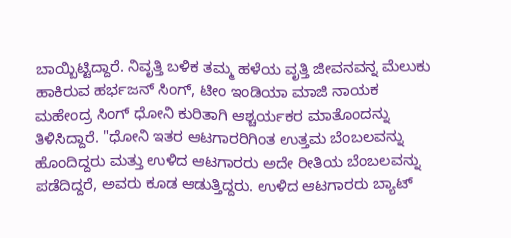ಬಾಯ್ಬಿಟ್ಟಿದ್ದಾರೆ. ನಿವೃತ್ತಿ ಬಳಿಕ ತಮ್ಮ ಹಳೆಯ ವೃತ್ತಿ ಜೀವನವನ್ನ ಮೆಲುಕು ಹಾಕಿರುವ ಹರ್ಭಜನ್ ಸಿಂಗ್, ಟೀಂ ಇಂಡಿಯಾ ಮಾಜಿ ನಾಯಕ ಮಹೇಂದ್ರ ಸಿಂಗ್ ಧೋನಿ ಕುರಿತಾಗಿ ಆಶ್ಚರ್ಯಕರ ಮಾತೊಂದನ್ನು ತಿಳಿಸಿದ್ದಾರೆ. "ಧೋನಿ ಇತರ ಆಟಗಾರರಿಗಿಂತ ಉತ್ತಮ ಬೆಂಬಲವನ್ನು ಹೊಂದಿದ್ದರು ಮತ್ತು ಉಳಿದ ಆಟಗಾರರು ಅದೇ ರೀತಿಯ ಬೆಂಬಲವನ್ನು ಪಡೆದಿದ್ದರೆ, ಅವರು ಕೂಡ ಆಡುತ್ತಿದ್ದರು. ಉಳಿದ ಆಟಗಾರರು ಬ್ಯಾಟ್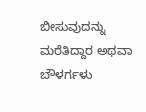ಬೀಸುವುದನ್ನು ಮರೆತಿದ್ದಾರ ಅಥವಾ ಬೌಳರ್ಗಳು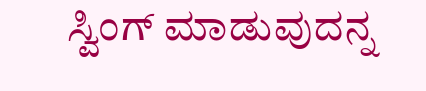ಸ್ವಿಂಗ್ ಮಾಡುವುದನ್ನ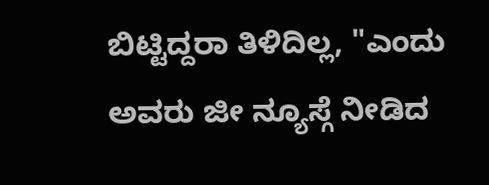ಬಿಟ್ಟಿದ್ದರಾ ತಿಳಿದಿಲ್ಲ, "ಎಂದು ಅವರು ಜೀ ನ್ಯೂಸ್ಗೆ ನೀಡಿದ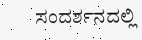ಸಂದರ್ಶನದಲ್ಲಿ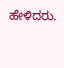ಹೇಳಿದರು.